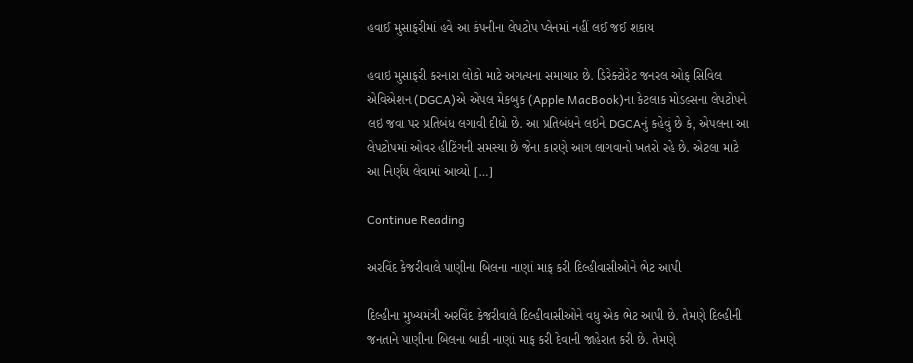હવાઈ મુસાફરીમાં હવે આ કંપનીના લેપટોપ પ્લેનમાં નહીં લઈ જઈ શકાય

હવાઇ મુસાફરી કરનારા લોકો માટે અગત્યના સમાચાર છે. ડિરેક્ટોરેટ જનરલ ઓફ સિવિલ એવિએશન (DGCA)એ એપલ મેકબુક (Apple MacBook)ના કેટલાક મોડલ્સના લેપટોપને લઇ જવા પર પ્રતિબંધ લગાવી દીધો છે. આ પ્રતિબંધને લઇને DGCAનું કહેવું છે કે, એપલના આ લેપટોપમાં ઓવર હીટિંગની સમસ્યા છે જેના કારણે આગ લાગવાનો ખતરો રહે છે. એટલા માટે આ નિર્ણય લેવામાં આવ્યો […]

Continue Reading

અરવિંદ કેજરીવાલે પાણીના બિલના નાણાં માફ કરી દિલ્હીવાસીઓને ભેટ આપી

દિલ્હીના મુખ્યમંત્રી અરવિંદ કેજરીવાલે દિલ્હીવાસીઓને વધુ એક ભેટ આપી છે. તેમણે દિલ્હીની જનતાને પાણીના બિલના બાકી નાણાં માફ કરી દેવાની જાહેરાત કરી છે. તેમણે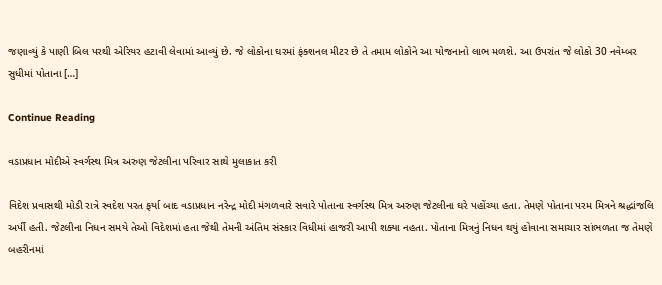જણાવ્યું કે પાણી બિલ પરથી એરિયર હટાવી લેવામાં આવ્યું છે. જે લોકોના ઘરમાં ફંક્શનલ મીટર છે તે તમામ લોકોને આ યોજનાનો લાભ મળશે. આ ઉપરાંત જે લોકો 30 નવેમ્બર સુધીમાં પોતાના […]

Continue Reading

વડાપ્રધાન મોદીએ સ્વર્ગસ્થ મિત્ર અરુણ જેટલીના પરિવાર સાથે મુલાકાત કરી

વિદેશ પ્રવાસથી મોડી રાત્રે સ્વદેશ પરત ફર્યા બાદ વડાપ્રધાન નરેન્દ્ર મોદી મંગળવારે સવારે પોતાના સ્વર્ગસ્થ મિત્ર અરુણ જેટલીના ઘરે પહોંચ્યા હતા. તેમણે પોતાના પરમ મિત્રને શ્રદ્ધાંજલિ અર્પી હતી. જેટલીના નિધન સમયે તેઓ વિદેશમાં હતા જેથી તેમની અંતિમ સંસ્કાર વિધીમાં હાજરી આપી શક્યા નહતા. પોતાના મિત્રનું નિધન થયું હોવાના સમાચાર સાંભળતા જ તેમણે બહરીનમાં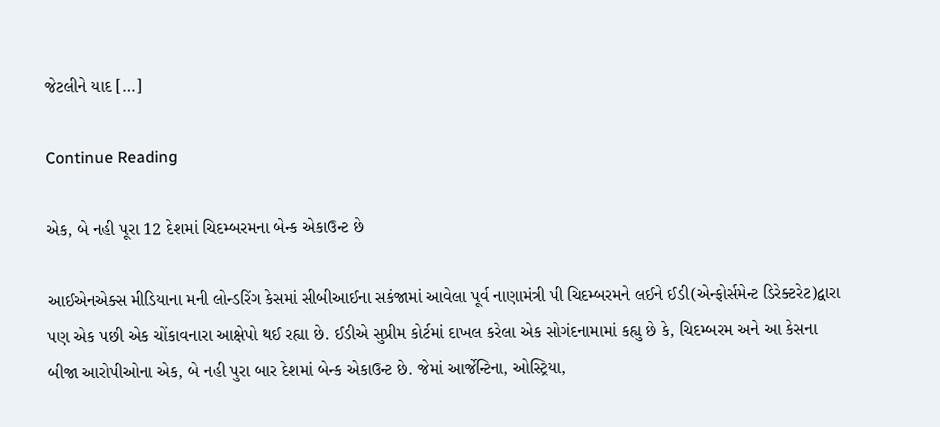જેટલીને યાદ […]

Continue Reading

એક, બે નહી પૂરા 12 દેશમાં ચિદમ્બરમના બેન્ક એકાઉન્ટ છે

આઈએનએક્સ મીડિયાના મની લોન્ડરિંગ કેસમાં સીબીઆઈના સકંજામાં આવેલા પૂર્વ નાણામંત્રી પી ચિદમ્બરમને લઈને ઈડી(એન્ફોર્સમેન્ટ ડિરેક્ટરેટ)દ્વારા પણ એક પછી એક ચોંકાવનારા આક્ષેપો થઈ રહ્યા છે. ઈડીએ સુપ્રીમ કોર્ટમાં દાખલ કરેલા એક સોગંદનામામાં કહ્યુ છે કે, ચિદમ્બરમ અને આ કેસના બીજા આરોપીઓના એક, બે નહી પુરા બાર દેશમાં બેન્ક એકાઉન્ટ છે. જેમાં આર્જેન્ટિના, ઓસ્ટ્રિયા,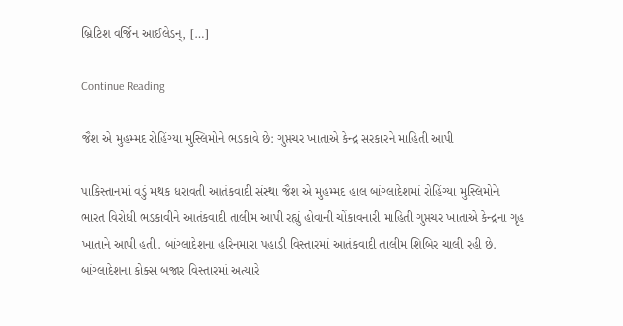બ્રિટિશ વર્જિન આઈલેડન્, […]

Continue Reading

જૈશ એ મુહમ્મદ રોહિંગ્યા મુસ્લિમોને ભડકાવે છે: ગુપ્તચર ખાતાએ કેન્દ્ર સરકારને માહિતી આપી

પાકિસ્તાનમાં વડું મથક ધરાવતી આતંકવાદી સંસ્થા જૈશ એ મુહમ્મદ હાલ બાંગ્લાદેશમાં રોહિંગ્યા મુસ્લિમોને ભારત વિરોધી ભડકાવીને આતંકવાદી તાલીમ આપી રહ્યું હોવાની ચોંકાવનારી માહિતી ગુપ્તચર ખાતાએ કેન્દ્રના ગૃહ ખાતાને આપી હતી. બાંગ્લાદેશના હરિનમારા પહાડી વિસ્તારમાં આતંકવાદી તાલીમ શિબિર ચાલી રહી છે. બાંગ્લાદેશના કોક્સ બજાર વિસ્તારમાં અત્યારે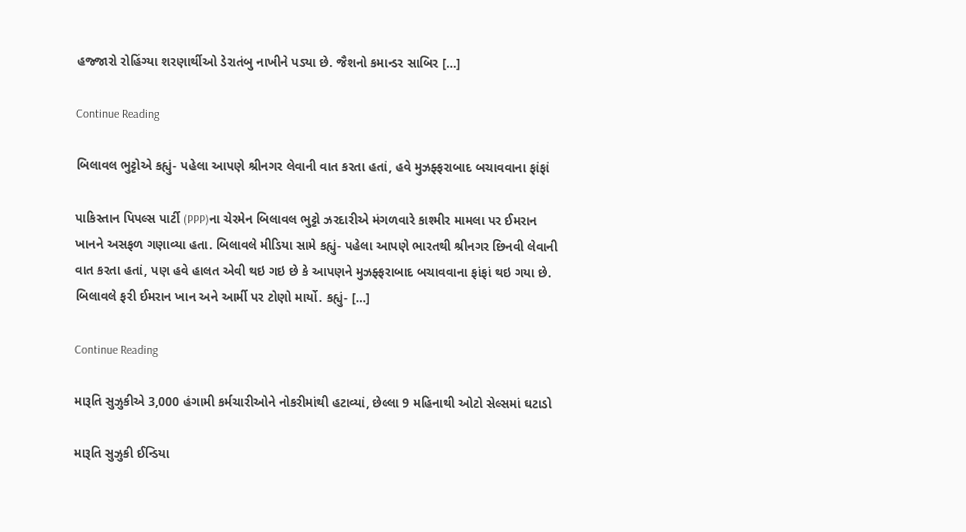હજ્જારો રોહિંગ્યા શરણાર્થીઓ ડેરાતંબુ નાખીને પડ્યા છે. જૈશનો કમાન્ડર સાબિર […]

Continue Reading

બિલાવલ ભુટ્ટોએ કહ્યું- પહેલા આપણે શ્રીનગર લેવાની વાત કરતા હતાં, હવે મુઝફ્ફરાબાદ બચાવવાના ફાંફાં

પાકિસ્તાન પિપલ્સ પાર્ટી (PPP)ના ચેરમેન બિલાવલ ભુટ્ટો ઝરદારીએ મંગળવારે કાશ્મીર મામલા પર ઈમરાન ખાનને અસફળ ગણાવ્યા હતા. બિલાવલે મીડિયા સામે કહ્યું- પહેલા આપણે ભારતથી શ્રીનગર છિનવી લેવાની વાત કરતા હતાં, પણ હવે હાલત એવી થઇ ગઇ છે કે આપણને મુઝફ્ફરાબાદ બચાવવાના ફાંફાં થઇ ગયા છે. બિલાવલે ફરી ઈમરાન ખાન અને આર્મી પર ટોણો માર્યો. કહ્યું- […]

Continue Reading

મારૂતિ સુઝુકીએ 3,000 હંગામી કર્મચારીઓને નોકરીમાંથી હટાવ્યાં, છેલ્લા 9 મહિનાથી ઓટો સેલ્સમાં ઘટાડો

મારૂતિ સુઝુકી ઈન્ડિયા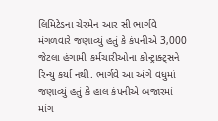લિમિટેડના ચેરમેન આર સી ભાર્ગવે મંગળવારે જણાવ્યું હતું કે કંપનીએ 3,000 જેટલા હંગામી કર્મચારીઓના કોન્ટ્રાક્ટ્સને રિન્યુ કર્યા નથી. ભાર્ગવે આ અંગે વધુમાં જણાવ્યું હતું કે હાલ કંપનીએ બજારમાં માંગ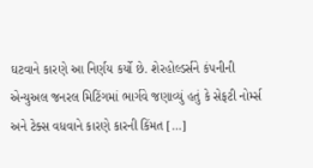ઘટવાને કારણે આ નિર્ણય કર્યો છે. શેરહોલ્ડર્સને કંપનીની એન્યુઅલ જનરલ મિટિંગમાં ભાર્ગવે જણાવ્યું હતું કે સેફટી નોર્મ્સ અને ટેક્સ વધવાને કારણે કારની કિંમત […]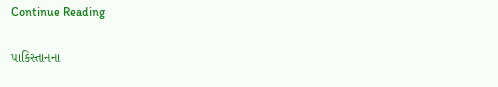Continue Reading

પાકિસ્તાનના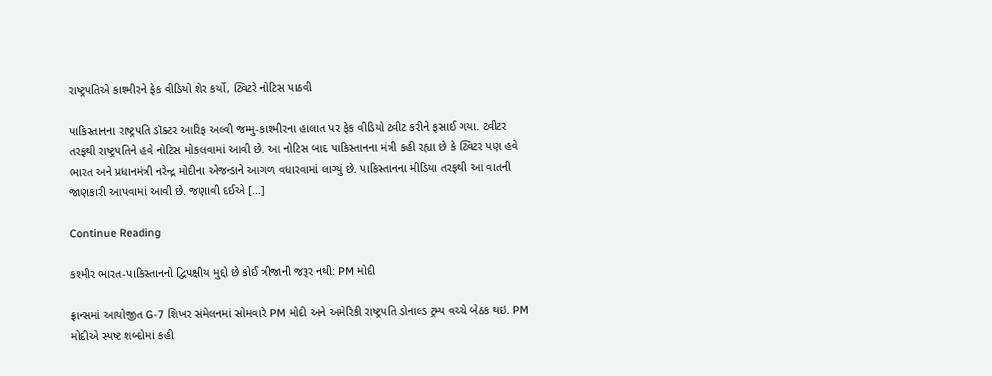રાષ્ટ્રપતિએ કાશ્મીરને ફેક વીડિયો શેર કર્યો, ટ્વિટરે નોટિસ પાઠવી

પાકિસ્તાનના રાષ્ટ્રપતિ ડૉક્ટર આરિફ અલ્વી જમ્મુ-કાશ્મીરના હાલાત પર ફેક વીડિયો ટ્વીટ કરીને ફસાઈ ગયા. ટ્વીટર તરફથી રાષ્ટ્રપતિને હવે નોટિસ મોકલવામાં આવી છે. આ નોટિસ બાદ પાકિસ્તાનના મંત્રી કહી રહ્યા છે કે ટ્વિટર પણ હવે ભારત અને પ્રધાનમંત્રી નરેન્દ્ર મોદીના એજન્ડાને આગળ વધારવામાં લાગ્યું છે. પાકિસ્તાનના મીડિયા તરફથી આ વાતની જાણકારી આપવામાં આવી છે. જણાવી દઈએ […]

Continue Reading

કશ્મીર ભારત-પાકિસ્તાનનો દ્વિપક્ષીય મુદ્દો છે કોઈ ત્રીજાની જરૂર નથી: PM મોદી

ફ્રાન્સમાં આયોજીત G-7 શિખર સંમેલનમાં સોમવારે PM મોદી અને અમેરિકી રાષ્ટ્રપતિ ડોનાલ્ડ ટ્રમ્પ વચ્ચે બેઠક થઇ. PM મોદીએ સ્પષ્ટ શબ્દોમાં કહી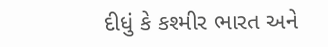દીધું કે કશ્મીર ભારત અને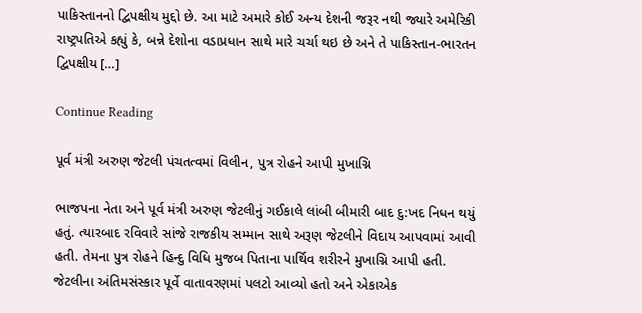પાકિસ્તાનનો દ્વિપક્ષીય મુદ્દો છે. આ માટે અમારે કોઈ અન્ય દેશની જરૂર નથી જ્યારે અમેરિકી રાષ્ટ્રપતિએ કહ્યું કે, બન્ને દેશોના વડાપ્રધાન સાથે મારે ચર્ચા થઇ છે અને તે પાકિસ્તાન-ભારતન દ્વિપક્ષીય […]

Continue Reading

પૂર્વ મંત્રી અરુણ જેટલી પંચતત્વમાં વિલીન, પુત્ર રોહને આપી મુખાગ્નિ

ભાજપના નેતા અને પૂર્વ મંત્રી અરુણ જેટલીનું ગઈકાલે લાંબી બીમારી બાદ દુ:ખદ નિધન થયું હતું. ત્યારબાદ રવિવારે સાંજે રાજકીય સમ્માન સાથે અરૂણ જેટલીને વિદાય આપવામાં આવી હતી. તેમના પુત્ર રોહને હિન્દુ વિધિ મુજબ પિતાના પાર્થિવ શરીરને મુખાગ્નિ આપી હતી. જેટલીના અંતિમસંસ્કાર પૂર્વે વાતાવરણમાં પલટો આવ્યો હતો અને એકાએક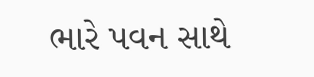ભારે પવન સાથે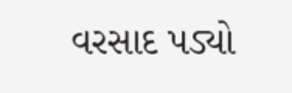વરસાદ પડ્યો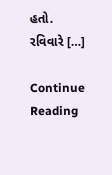હતો. રવિવારે […]

Continue Reading